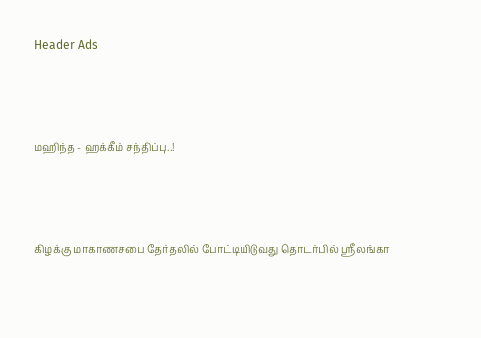Header Ads



மஹிந்த - ஹக்கீம் சந்திப்பு..!



கிழக்கு மாகாணசபை தேர்தலில் போட்டியிடுவது தொடர்பில் ஸ்ரீலங்கா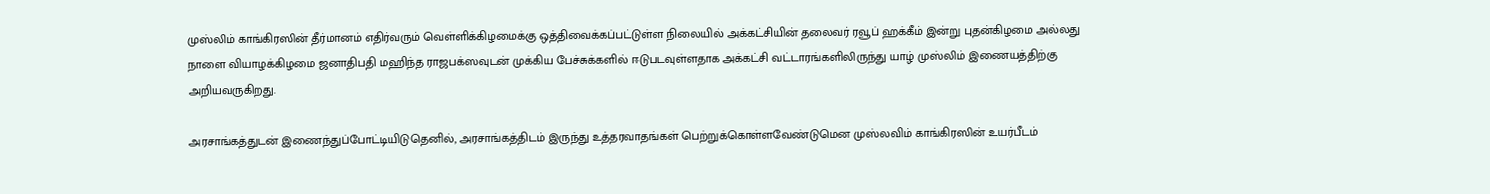முஸ்லிம் காங்கிரஸின் தீர்மானம் எதிர்வரும் வெள்ளிக்கிழமைக்கு ஒத்திவைக்கப்பட்டுள்ள நிலையில் அக்கட்சியின் தலைவர் ரவூப் ஹக்கீம் இன்று புதன்கிழமை அல்லது நாளை வியாழக்கிழமை ஜனாதிபதி மஹிந்த ராஜபக்ஸவுடன் முக்கிய பேச்சுக்களில் ஈடுபடவுள்ளதாக அக்கட்சி வட்டாரங்களிலிருந்து யாழ் முஸ்லிம் இணையத்திற்கு அறியவருகிறது.

அரசாங்கத்துடன் இணைந்துப்போட்டியிடுதெனில், அரசாங்கத்திடம் இருந்து உத்தரவாதங்கள் பெற்றுக்கொள்ளவேண்டுமென முஸ்லவிம் காங்கிரஸின் உயர்பீடம்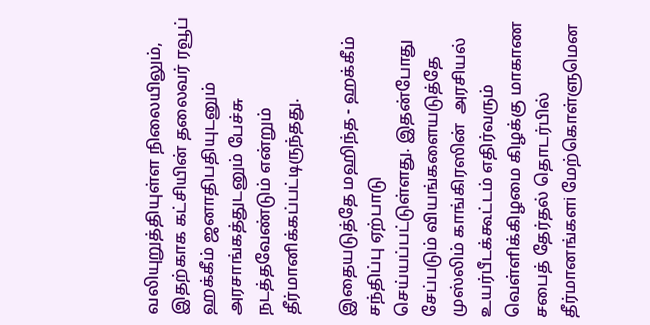வலியுறுத்தியுள்ள நிலையிலும், இதற்காக கட்சியின் தலைவர் ரவூப் ஹக்கீம் ஜனாதிபதியுடனும் அரசாங்கத்துடனும் பேச்சு நடத்தவேண்டும் என்றும் தீர்மானிக்கப்பட்டிருந்தது.

இதையடுத்தே மஹிந்த - ஹக்கீம் சந்திப்பு ஏற்பாடு செய்யப்பட்டுள்ளது. இதன்போது சேப்படும் வியங்களையடுத்தே முஸ்லிம் காங்கிரஸின்  அரசியல் உயர்பீடக்கூட்டம் எதிர்வரும் வெள்ளிக்கிழமை கிழக்கு மாகாண சபைத் தேர்தல் தொடர்பில் தீர்மானங்களi மேற்கொள்ளுமென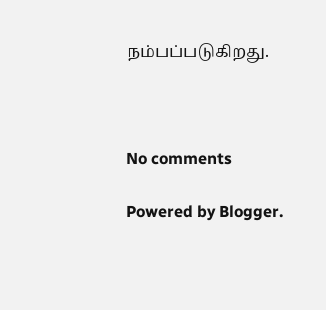நம்பப்படுகிறது.



No comments

Powered by Blogger.